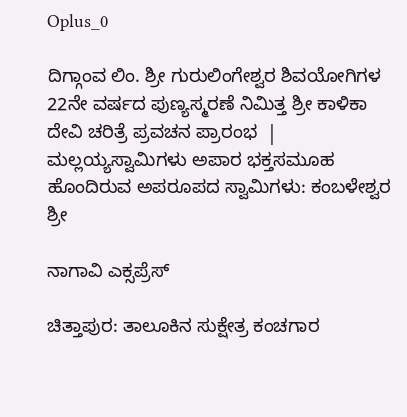Oplus_0

ದಿಗ್ಗಾಂವ ಲಿಂ. ಶ್ರೀ ಗುರುಲಿಂಗೇಶ್ವರ ಶಿವಯೋಗಿಗಳ 22ನೇ ವರ್ಷದ ಪುಣ್ಯಸ್ಮರಣೆ ನಿಮಿತ್ತ ಶ್ರೀ ಕಾಳಿಕಾ ದೇವಿ ಚರಿತ್ರೆ ಪ್ರವಚನ ಪ್ರಾರಂಭ  | ಮಲ್ಲಯ್ಯಸ್ವಾಮಿಗಳು ಅಪಾರ ಭಕ್ತಸಮೂಹ ಹೊಂದಿರುವ ಅಪರೂಪದ ಸ್ವಾಮಿಗಳು: ಕಂಬಳೇಶ್ವರ ಶ್ರೀ

ನಾಗಾವಿ ಎಕ್ಸಪ್ರೆಸ್

ಚಿತ್ತಾಪುರ: ತಾಲೂಕಿನ ಸುಕ್ಷೇತ್ರ ಕಂಚಗಾರ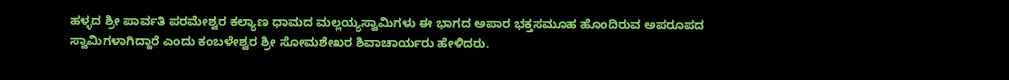ಹಳ್ಳದ ಶ್ರೀ ಪಾರ್ವತಿ ಪರಮೇಶ್ವರ ಕಲ್ಯಾಣ ಧಾಮದ ಮಲ್ಲಯ್ಯಸ್ವಾಮಿಗಳು ಈ ಭಾಗದ ಅಪಾರ ಭಕ್ತಸಮೂಹ ಹೊಂದಿರುವ ಅಪರೂಪದ ಸ್ವಾಮಿಗಳಾಗಿದ್ದಾರೆ ಎಂದು ಕಂಬಳೇಶ್ವರ ಶ್ರೀ ಸೋಮಶೇಖರ ಶಿವಾಚಾರ್ಯರು ಹೇಳಿದರು.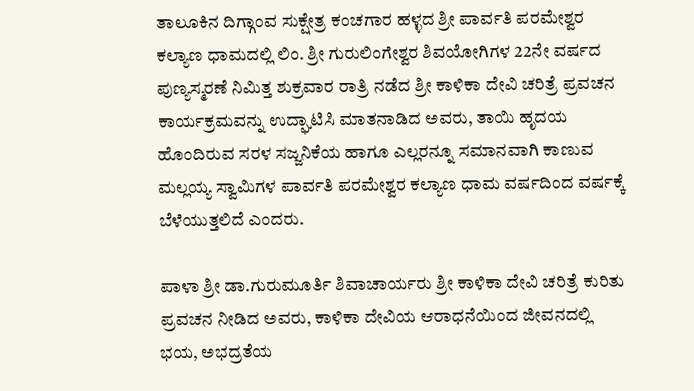ತಾಲೂಕಿನ ದಿಗ್ಗಾಂವ ಸುಕ್ಷೇತ್ರ ಕಂಚಗಾರ ಹಳ್ಳದ ಶ್ರೀ ಪಾರ್ವತಿ ಪರಮೇಶ್ವರ ಕಲ್ಯಾಣ ಧಾಮದಲ್ಲಿ ಲಿಂ. ಶ್ರೀ ಗುರುಲಿಂಗೇಶ್ವರ ಶಿವಯೋಗಿಗಳ 22ನೇ ವರ್ಷದ ಪುಣ್ಯಸ್ಮರಣೆ ನಿಮಿತ್ತ ಶುಕ್ರವಾರ ರಾತ್ರಿ ನಡೆದ ಶ್ರೀ ಕಾಳಿಕಾ ದೇವಿ ಚರಿತ್ರೆ ಪ್ರವಚನ ಕಾರ್ಯಕ್ರಮವನ್ನು ಉದ್ಘಾಟಿಸಿ ಮಾತನಾಡಿದ ಅವರು, ತಾಯಿ ಹೃದಯ ಹೊಂದಿರುವ ಸರಳ ಸಜ್ಜನಿಕೆಯ ಹಾಗೂ ಎಲ್ಲರನ್ನೂ ಸಮಾನವಾಗಿ ಕಾಣುವ ಮಲ್ಲಯ್ಯ ಸ್ವಾಮಿಗಳ ಪಾರ್ವತಿ ಪರಮೇಶ್ವರ ಕಲ್ಯಾಣ ಧಾಮ ವರ್ಷದಿಂದ ವರ್ಷಕ್ಕೆ ಬೆಳೆಯುತ್ತಲಿದೆ ಎಂದರು‌.

ಪಾಳಾ ಶ್ರೀ ಡಾ.ಗುರುಮೂರ್ತಿ ಶಿವಾಚಾರ್ಯರು ಶ್ರೀ ಕಾಳಿಕಾ ದೇವಿ ಚರಿತ್ರೆ ಕುರಿತು ಪ್ರವಚನ ನೀಡಿದ ಅವರು, ಕಾಳಿಕಾ ದೇವಿಯ ಆರಾಧನೆಯಿಂದ ಜೀವನದಲ್ಲಿ ಭಯ, ಅಭದ್ರತೆಯ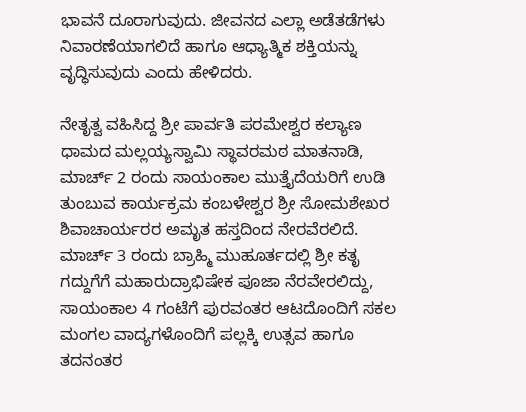ಭಾವನೆ ದೂರಾಗುವುದು. ಜೀವನದ ಎಲ್ಲಾ ಅಡೆತಡೆಗಳು ನಿವಾರಣೆಯಾಗಲಿದೆ ಹಾಗೂ ಆಧ್ಯಾತ್ಮಿಕ ಶಕ್ತಿಯನ್ನು ವೃದ್ಧಿಸುವುದು ಎಂದು ಹೇಳಿದರು.

ನೇತೃತ್ವ ವಹಿಸಿದ್ದ ಶ್ರೀ ಪಾರ್ವತಿ ಪರಮೇಶ್ವರ ಕಲ್ಯಾಣ ಧಾಮದ ಮಲ್ಲಯ್ಯಸ್ವಾಮಿ ಸ್ಥಾವರಮಠ ಮಾತನಾಡಿ, ಮಾರ್ಚ್ 2 ರಂದು ಸಾಯಂಕಾಲ ಮುತ್ತೈದೆಯರಿಗೆ ಉಡಿ ತುಂಬುವ ಕಾರ್ಯಕ್ರಮ ಕಂಬಳೇಶ್ವರ ಶ್ರೀ ಸೋಮಶೇಖರ ಶಿವಾಚಾರ್ಯರರ ಅಮೃತ ಹಸ್ತದಿಂದ ನೇರವೆರಲಿದೆ. ಮಾರ್ಚ್ 3 ರಂದು ಬ್ರಾಹ್ಮಿ ಮುಹೂರ್ತದಲ್ಲಿ ಶ್ರೀ ಕತೃ ಗದ್ದುಗೆಗೆ ಮಹಾರುದ್ರಾಭಿಷೇಕ ಪೂಜಾ ನೆರವೇರಲಿದ್ದು, ಸಾಯಂಕಾಲ 4 ಗಂಟೆಗೆ ಪುರವಂತರ ಆಟದೊಂದಿಗೆ ಸಕಲ ಮಂಗಲ ವಾದ್ಯಗಳೊಂದಿಗೆ ಪಲ್ಲಕ್ಕಿ ಉತ್ಸವ ಹಾಗೂ ತದನಂತರ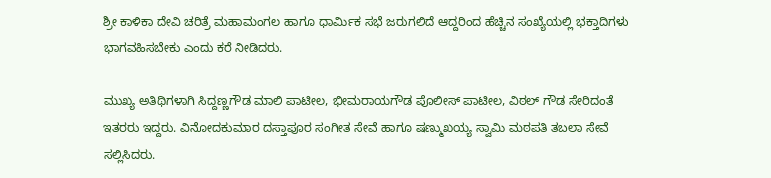ಶ್ರೀ ಕಾಳಿಕಾ ದೇವಿ ಚರಿತ್ರೆ ಮಹಾಮಂಗಲ ಹಾಗೂ ಧಾರ್ಮಿಕ ಸಭೆ ಜರುಗಲಿದೆ ಆದ್ದರಿಂದ ಹೆಚ್ಚಿನ ಸಂಖ್ಯೆಯಲ್ಲಿ ಭಕ್ತಾದಿಗಳು ಭಾಗವಹಿಸಬೇಕು ಎಂದು ಕರೆ ನೀಡಿದರು.

ಮುಖ್ಯ ಅತಿಥಿಗಳಾಗಿ ಸಿದ್ದಣ್ಣಗೌಡ ಮಾಲಿ ಪಾಟೀಲ, ಭೀಮರಾಯಗೌಡ ಪೊಲೀಸ್ ಪಾಟೀಲ, ವಿಠಲ್ ಗೌಡ ಸೇರಿದಂತೆ ಇತರರು ಇದ್ದರು. ವಿನೋದಕುಮಾರ ದಸ್ತಾಪೂರ ಸಂಗೀತ ಸೇವೆ ಹಾಗೂ ಷಣ್ಮುಖಯ್ಯ ಸ್ವಾಮಿ ಮಠಪತಿ ತಬಲಾ ಸೇವೆ ಸಲ್ಲಿಸಿದರು.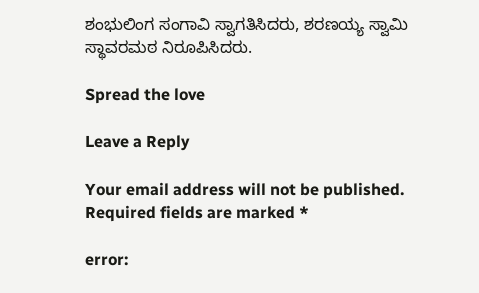ಶಂಭುಲಿಂಗ ಸಂಗಾವಿ ಸ್ವಾಗತಿಸಿದರು, ಶರಣಯ್ಯ ಸ್ವಾಮಿ ಸ್ಥಾವರಮಠ ನಿರೂಪಿಸಿದರು.

Spread the love

Leave a Reply

Your email address will not be published. Required fields are marked *

error: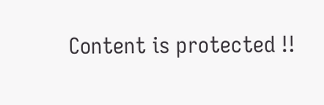Content is protected !!